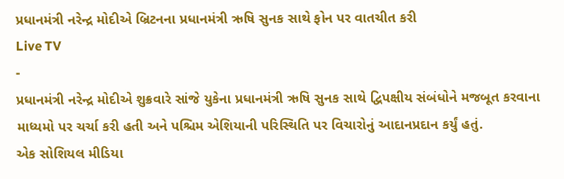પ્રધાનમંત્રી નરેન્દ્ર મોદીએ બ્રિટનના પ્રધાનમંત્રી ઋષિ સુનક સાથે ફોન પર વાતચીત કરી
Live TV
-
પ્રધાનમંત્રી નરેન્દ્ર મોદીએ શુક્રવારે સાંજે યુકેના પ્રધાનમંત્રી ઋષિ સુનક સાથે દ્વિપક્ષીય સંબંધોને મજબૂત કરવાના માધ્યમો પર ચર્ચા કરી હતી અને પશ્ચિમ એશિયાની પરિસ્થિતિ પર વિચારોનું આદાનપ્રદાન કર્યું હતું.
એક સોશિયલ મીડિયા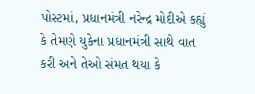પોસ્ટમાં, પ્રધાનમંત્રી નરેન્દ્ર મોદીએ કહ્યું કે તેમણે યુકેના પ્રધાનમંત્રી સાથે વાત કરી અને તેઓ સંમત થયા કે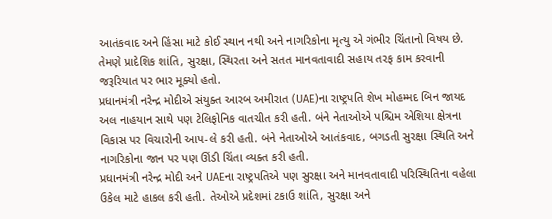આતંકવાદ અને હિંસા માટે કોઈ સ્થાન નથી અને નાગરિકોના મૃત્યુ એ ગંભીર ચિંતાનો વિષય છે. તેમણે પ્રાદેશિક શાંતિ, સુરક્ષા, સ્થિરતા અને સતત માનવતાવાદી સહાય તરફ કામ કરવાની જરૂરિયાત પર ભાર મૂક્યો હતો.
પ્રધાનમંત્રી નરેન્દ્ર મોદીએ સંયુક્ત આરબ અમીરાત (UAE)ના રાષ્ટ્રપતિ શેખ મોહમ્મદ બિન જાયદ અલ નાહયાન સાથે પણ ટેલિફોનિક વાતચીત કરી હતી. બંને નેતાઓએ પશ્ચિમ એશિયા ક્ષેત્રના વિકાસ પર વિચારોની આપ-લે કરી હતી. બંને નેતાઓએ આતંકવાદ, બગડતી સુરક્ષા સ્થિતિ અને નાગરિકોના જાન પર પણ ઊંડી ચિંતા વ્યક્ત કરી હતી.
પ્રધાનમંત્રી નરેન્દ્ર મોદી અને UAEના રાષ્ટ્રપતિએ પણ સુરક્ષા અને માનવતાવાદી પરિસ્થિતિના વહેલા ઉકેલ માટે હાકલ કરી હતી. તેઓએ પ્રદેશમાં ટકાઉ શાંતિ, સુરક્ષા અને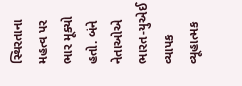સ્થિરતાના મહત્વ પર ભાર મૂક્યો હતો. બંને નેતાઓએ ભારત-યુએઈ વ્યાપક વ્યૂહાત્મક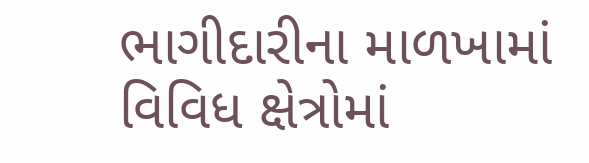ભાગીદારીના માળખામાં વિવિધ ક્ષેત્રોમાં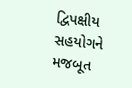દ્વિપક્ષીય સહયોગને મજબૂત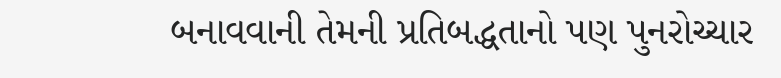બનાવવાની તેમની પ્રતિબદ્ધતાનો પણ પુનરોચ્ચાર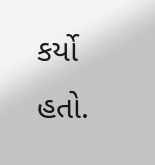કર્યો હતો.